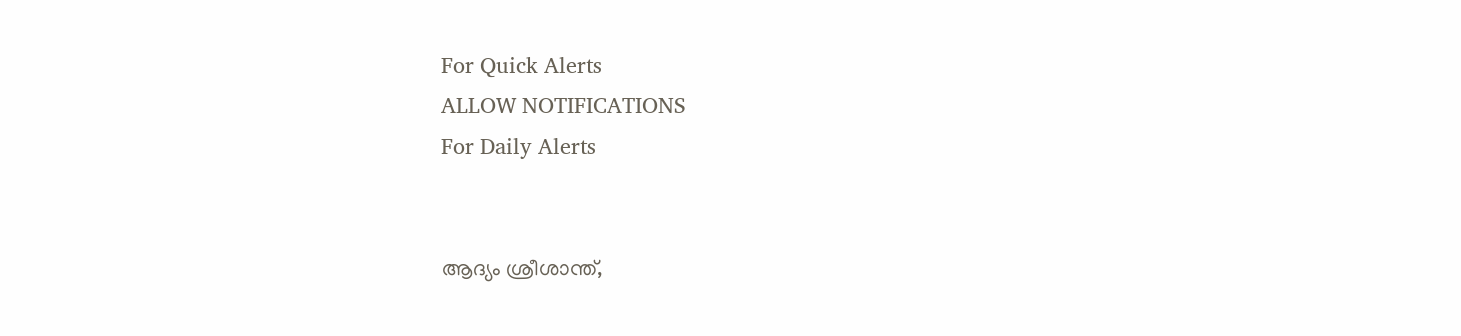For Quick Alerts
ALLOW NOTIFICATIONS
For Daily Alerts


ആദ്യം ശ്രീശാന്ത്,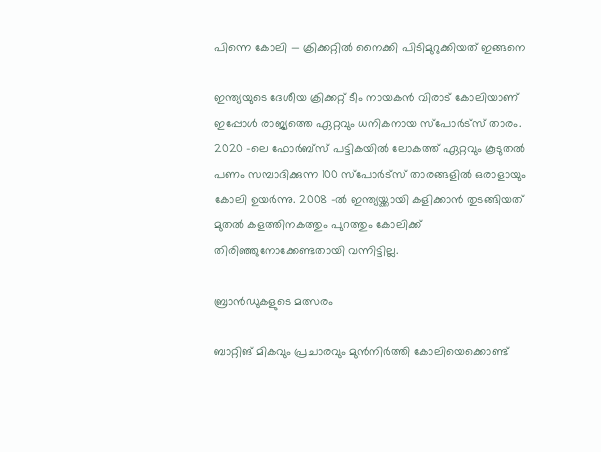പിന്നെ കോലി — ക്രിക്കറ്റില്‍ നൈക്കി പിടിമുറുക്കിയത് ഇങ്ങനെ

ഇന്ത്യയുടെ ദേശീയ ക്രിക്കറ്റ് ടീം നായകന്‍ വിരാട് കോലിയാണ് ഇപ്പോള്‍ രാജ്യത്തെ ഏറ്റവും ധനികനായ സ്‌പോര്‍ട്‌സ് താരം. 2020 -ലെ ഫോര്‍ബ്‌സ് പട്ടികയില്‍ ലോകത്ത് ഏറ്റവും കൂടുതല്‍ പണം സമ്പാദിക്കുന്ന 100 സ്‌പോര്‍ട്‌സ് താരങ്ങളില്‍ ഒരാളായും കോലി ഉയര്‍ന്നു. 2008 -ല്‍ ഇന്ത്യയ്ക്കായി കളിക്കാന്‍ തുടങ്ങിയത് മുതല്‍ കളത്തിനകത്തും പുറത്തും കോലിക്ക് തിരിഞ്ഞുനോക്കേണ്ടതായി വന്നിട്ടില്ല.

ബ്രാൻഡുകളുടെ മത്സരം

ബാറ്റിങ് മികവും പ്രചാരവും മുന്‍നിര്‍ത്തി കോലിയെക്കൊണ്ട്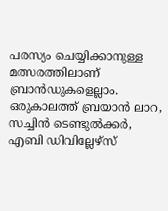പരസ്യം ചെയ്യിക്കാനുള്ള മത്സരത്തിലാണ് ബ്രാന്‍ഡുകളെല്ലാം. ഒരുകാലത്ത് ബ്രയാന്‍ ലാറ, സച്ചിന്‍ ടെണ്ടുല്‍ക്കര്‍, എബി ഡിവില്ലേഴ്‌സ്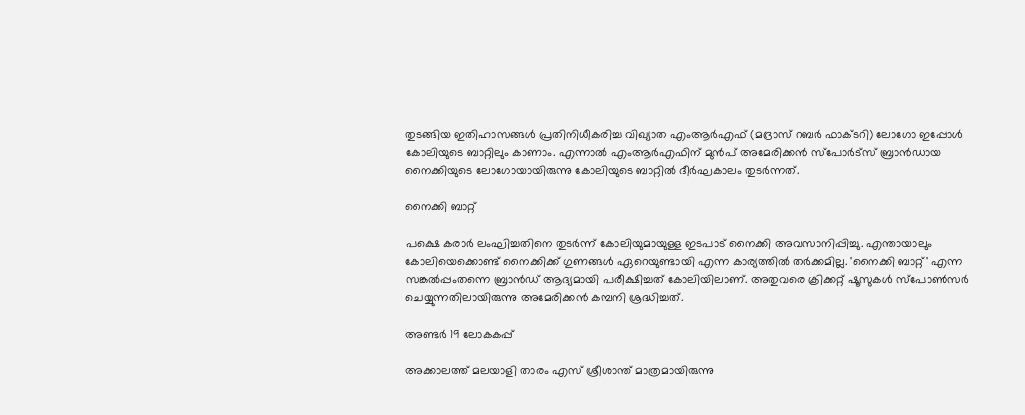തുടങ്ങിയ ഇതിഹാസങ്ങള്‍ പ്രതിനിധീകരിച്ച വിഖ്യാത എംആര്‍എഫ് (മദ്രാസ് റബര്‍ ഫാക്ടറി) ലോഗോ ഇപ്പോള്‍ കോലിയുടെ ബാറ്റിലും കാണാം. എന്നാല്‍ എംആര്‍എഫിന് മുന്‍പ് അമേരിക്കന്‍ സ്‌പോര്‍ട്‌സ് ബ്രാന്‍ഡായ നൈക്കിയുടെ ലോഗോയായിരുന്നു കോലിയുടെ ബാറ്റില്‍ ദീര്‍ഘകാലം തുടര്‍ന്നത്.

നൈക്കി ബാറ്റ്

പക്ഷെ കരാര്‍ ലംഘിച്ചതിനെ തുടര്‍ന്ന് കോലിയുമായുള്ള ഇടപാട് നൈക്കി അവസാനിപ്പിച്ചു. എന്തായാലും കോലിയെക്കൊണ്ട് നൈക്കിക്ക് ഗുണങ്ങള്‍ ഏറെയുണ്ടായി എന്ന കാര്യത്തില്‍ തര്‍ക്കമില്ല. 'നൈക്കി ബാറ്റ്' എന്ന സങ്കല്‍പ്പംതന്നെ ബ്രാന്‍ഡ് ആദ്യമായി പരീക്ഷിച്ചത് കോലിയിലാണ്. അതുവരെ ക്രിക്കറ്റ് ഷൂസുകള്‍ സ്‌പോണ്‍സര്‍ ചെയ്യുന്നതിലായിരുന്നു അമേരിക്കന്‍ കമ്പനി ശ്രദ്ധിച്ചത്.

അണ്ടർ 19 ലോകകപ്പ്

അക്കാലത്ത് മലയാളി താരം എസ് ശ്രീശാന്ത് മാത്രമായിരുന്നു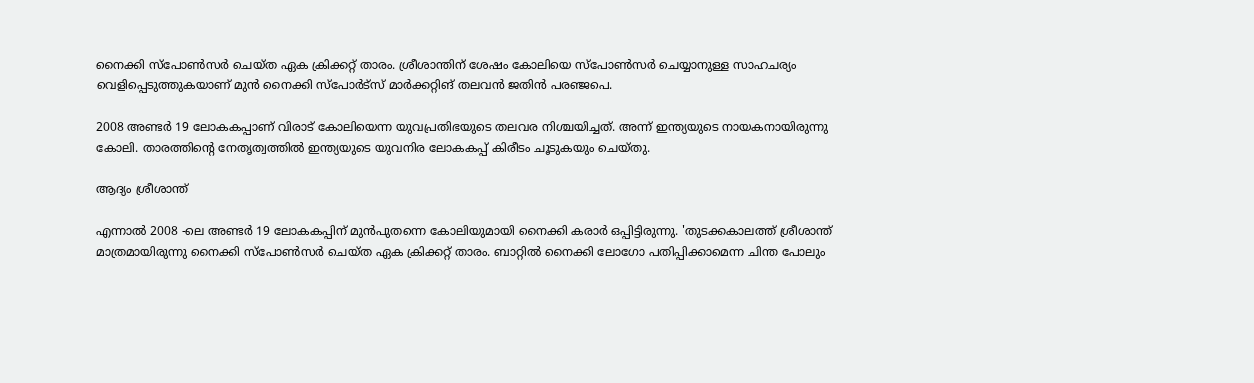നൈക്കി സ്‌പോണ്‍സര്‍ ചെയ്ത ഏക ക്രിക്കറ്റ് താരം. ശ്രീശാന്തിന് ശേഷം കോലിയെ സ്‌പോണ്‍സര്‍ ചെയ്യാനുള്ള സാഹചര്യം വെളിപ്പെടുത്തുകയാണ് മുന്‍ നൈക്കി സ്‌പോര്‍ട്‌സ് മാര്‍ക്കറ്റിങ് തലവന്‍ ജതിന്‍ പരഞ്ജപെ.

2008 അണ്ടര്‍ 19 ലോകകപ്പാണ് വിരാട് കോലിയെന്ന യുവപ്രതിഭയുടെ തലവര നിശ്ചയിച്ചത്. അന്ന് ഇന്ത്യയുടെ നായകനായിരുന്നു കോലി. താരത്തിന്റെ നേതൃത്വത്തില്‍ ഇന്ത്യയുടെ യുവനിര ലോകകപ്പ് കിരീടം ചൂടുകയും ചെയ്തു.

ആദ്യം ശ്രീശാന്ത്

എന്നാല്‍ 2008 -ലെ അണ്ടര്‍ 19 ലോകകപ്പിന് മുന്‍പുതന്നെ കോലിയുമായി നൈക്കി കരാര്‍ ഒപ്പിട്ടിരുന്നു. 'തുടക്കകാലത്ത് ശ്രീശാന്ത് മാത്രമായിരുന്നു നൈക്കി സ്‌പോണ്‍സര്‍ ചെയ്ത ഏക ക്രിക്കറ്റ് താരം. ബാറ്റില്‍ നൈക്കി ലോഗോ പതിപ്പിക്കാമെന്ന ചിന്ത പോലും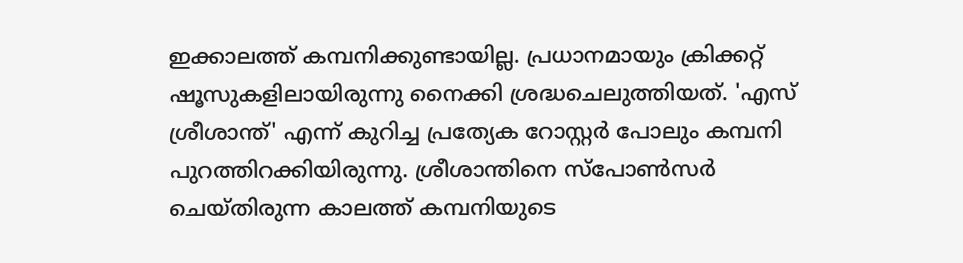ഇക്കാലത്ത് കമ്പനിക്കുണ്ടായില്ല. പ്രധാനമായും ക്രിക്കറ്റ് ഷൂസുകളിലായിരുന്നു നൈക്കി ശ്രദ്ധചെലുത്തിയത്. 'എസ് ശ്രീശാന്ത്' എന്ന് കുറിച്ച പ്രത്യേക റോസ്റ്റര്‍ പോലും കമ്പനി പുറത്തിറക്കിയിരുന്നു. ശ്രീശാന്തിനെ സ്‌പോണ്‍സര്‍ ചെയ്തിരുന്ന കാലത്ത് കമ്പനിയുടെ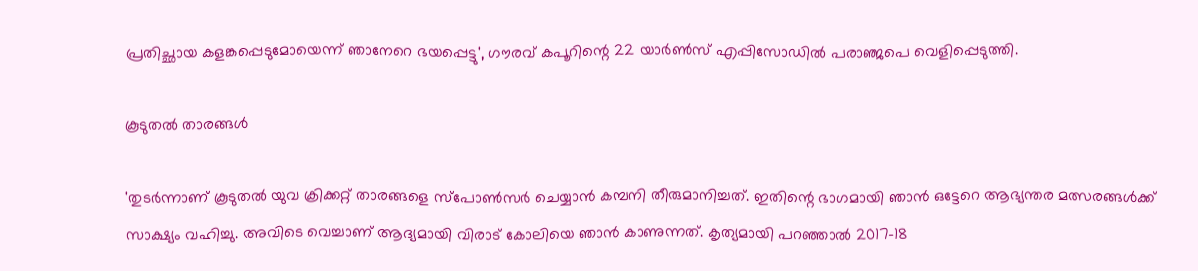പ്രതിച്ഛായ കളങ്കപ്പെടുമോയെന്ന് ഞാനേറെ ഭയപ്പെട്ടു', ഗൗരവ് കപൂറിന്റെ 22 യാര്‍ണ്‍സ് എപ്പിസോഡില്‍ പരാഞ്ജപെ വെളിപ്പെടുത്തി.

കൂടുതൽ താരങ്ങൾ

'തുടര്‍ന്നാണ് കൂടുതല്‍ യുവ ക്രിക്കറ്റ് താരങ്ങളെ സ്‌പോണ്‍സര്‍ ചെയ്യാന്‍ കമ്പനി തീരുമാനിച്ചത്. ഇതിന്റെ ഭാഗമായി ഞാന്‍ ഒട്ടേറെ ആഭ്യന്തര മത്സരങ്ങള്‍ക്ക് സാക്ഷ്യം വഹിച്ചു. അവിടെ വെച്ചാണ് ആദ്യമായി വിരാട് കോലിയെ ഞാന്‍ കാണുന്നത്. കൃത്യമായി പറഞ്ഞാല്‍ 2017-18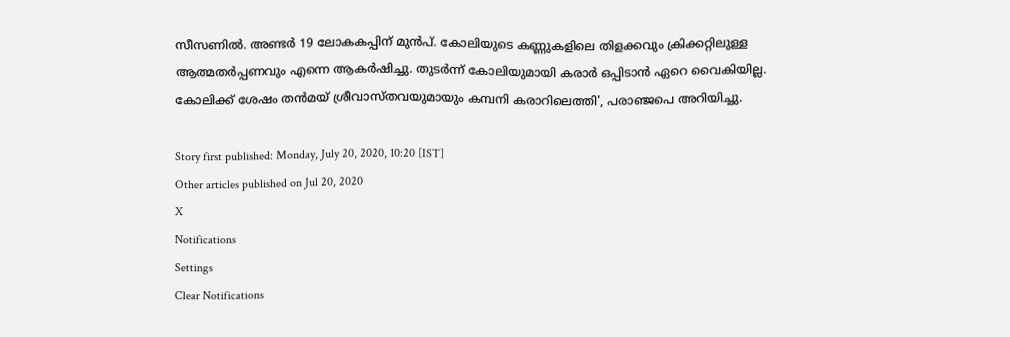സീസണില്‍. അണ്ടര്‍ 19 ലോകകപ്പിന് മുന്‍പ്. കോലിയുടെ കണ്ണുകളിലെ തിളക്കവും ക്രിക്കറ്റിലുള്ള ആത്മതര്‍പ്പണവും എന്നെ ആകര്‍ഷിച്ചു. തുടര്‍ന്ന് കോലിയുമായി കരാര്‍ ഒപ്പിടാന്‍ ഏറെ വൈകിയില്ല. കോലിക്ക് ശേഷം തന്‍മയ് ശ്രീവാസ്തവയുമായും കമ്പനി കരാറിലെത്തി', പരാഞ്ജപെ അറിയിച്ചു.

Story first published: Monday, July 20, 2020, 10:20 [IST]
Other articles published on Jul 20, 2020
X
Notifications
Settings
Clear Notifications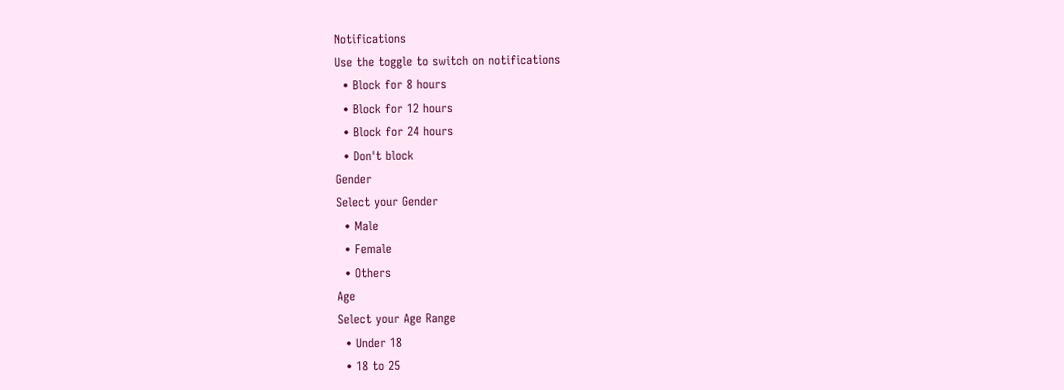Notifications
Use the toggle to switch on notifications
  • Block for 8 hours
  • Block for 12 hours
  • Block for 24 hours
  • Don't block
Gender
Select your Gender
  • Male
  • Female
  • Others
Age
Select your Age Range
  • Under 18
  • 18 to 25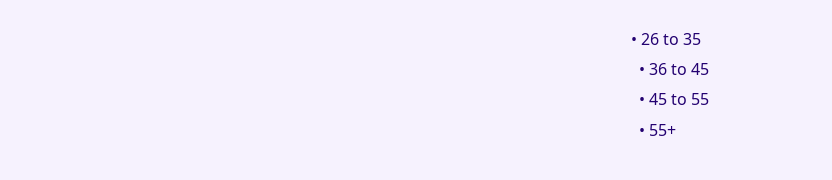• 26 to 35
  • 36 to 45
  • 45 to 55
  • 55+